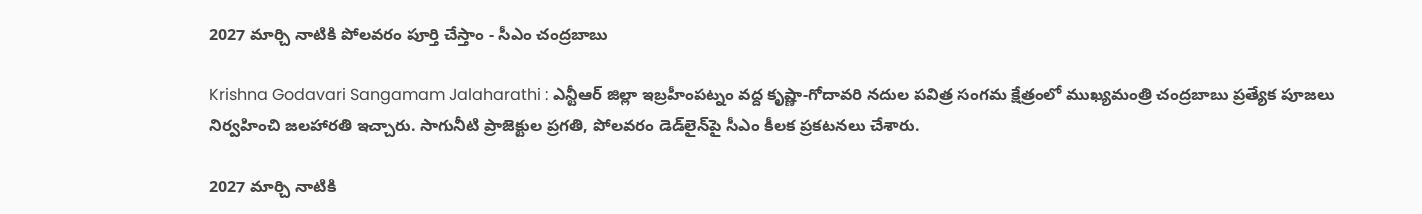2027 మార్చి నాటికి పోలవరం పూర్తి చేస్తాం - సీఎం చంద్రబాబు

Krishna Godavari Sangamam Jalaharathi : ఎన్టీఆర్ జిల్లా ఇబ్రహీంపట్నం వద్ద కృష్ణా-గోదావరి నదుల పవిత్ర సంగమ క్షేత్రంలో ముఖ్యమంత్రి చంద్రబాబు ప్రత్యేక పూజలు నిర్వహించి జలహారతి ఇచ్చారు. సాగునీటి ప్రాజెక్టుల ప్రగతి, పోలవరం డెడ్‌లైన్‌పై సీఎం కీలక ప్రకటనలు చేశారు.

2027 మార్చి నాటికి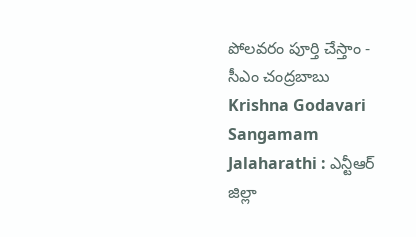పోలవరం పూర్తి చేస్తాం - సీఎం చంద్రబాబు
Krishna Godavari Sangamam Jalaharathi : ఎన్టీఆర్ జిల్లా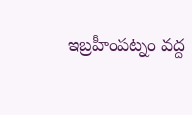ఇబ్రహీంపట్నం వద్ద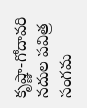కృష్ణా-గోదావరి నదుల పవిత్ర సంగమ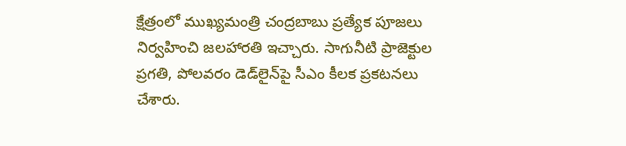క్షేత్రంలో ముఖ్యమంత్రి చంద్రబాబు ప్రత్యేక పూజలు నిర్వహించి జలహారతి ఇచ్చారు. సాగునీటి ప్రాజెక్టుల ప్రగతి, పోలవరం డెడ్‌లైన్‌పై సీఎం కీలక ప్రకటనలు చేశారు.